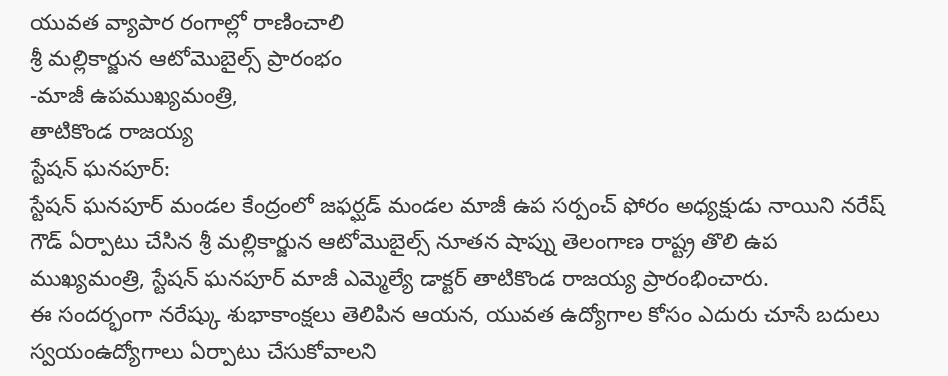యువత వ్యాపార రంగాల్లో రాణించాలి
శ్రీ మల్లికార్జున ఆటోమొబైల్స్ ప్రారంభం
-మాజీ ఉపముఖ్యమంత్రి,
తాటికొండ రాజయ్య
స్టేషన్ ఘనపూర్:
స్టేషన్ ఘనపూర్ మండల కేంద్రంలో జఫర్ఘడ్ మండల మాజీ ఉప సర్పంచ్ ఫోరం అధ్యక్షుడు నాయిని నరేష్ గౌడ్ ఏర్పాటు చేసిన శ్రీ మల్లికార్జున ఆటోమొబైల్స్ నూతన షాప్ను తెలంగాణ రాష్ట్ర తొలి ఉప ముఖ్యమంత్రి, స్టేషన్ ఘనపూర్ మాజీ ఎమ్మెల్యే డాక్టర్ తాటికొండ రాజయ్య ప్రారంభించారు.
ఈ సందర్భంగా నరేష్కు శుభాకాంక్షలు తెలిపిన ఆయన, యువత ఉద్యోగాల కోసం ఎదురు చూసే బదులు స్వయంఉద్యోగాలు ఏర్పాటు చేసుకోవాలని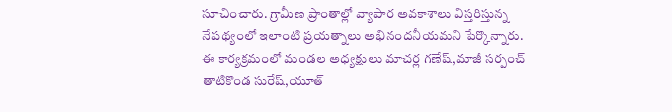సూచించారు. గ్రామీణ ప్రాంతాల్లో వ్యాపార అవకాశాలు విస్తరిస్తున్న నేపథ్యంలో ఇలాంటి ప్రయత్నాలు అభినందనీయమని పేర్కొన్నారు.
ఈ కార్యక్రమంలో మండల అధ్యక్షులు మాచర్ల గణేష్,మాజీ సర్పంచ్ తాటికొండ సురేష్,యూత్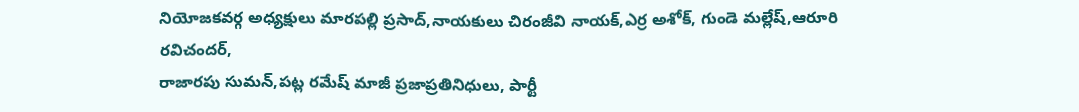నియోజకవర్గ అధ్యక్షులు మారపల్లి ప్రసాద్,నాయకులు చిరంజీవి నాయక్,ఎర్ర అశోక్, గుండె మల్లేష్,ఆరూరి రవిచందర్,
రాజారపు సుమన్,పట్ల రమేష్ మాజీ ప్రజాప్రతినిధులు, పార్టీ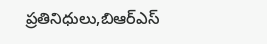ప్రతినిధులు,బిఆర్ఎస్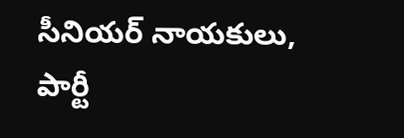సీనియర్ నాయకులు, పార్టీ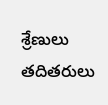శ్రేణులు తదితరులు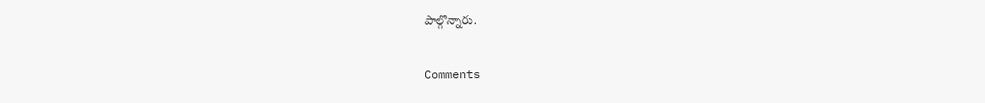పాల్గొన్నారు.


Comments